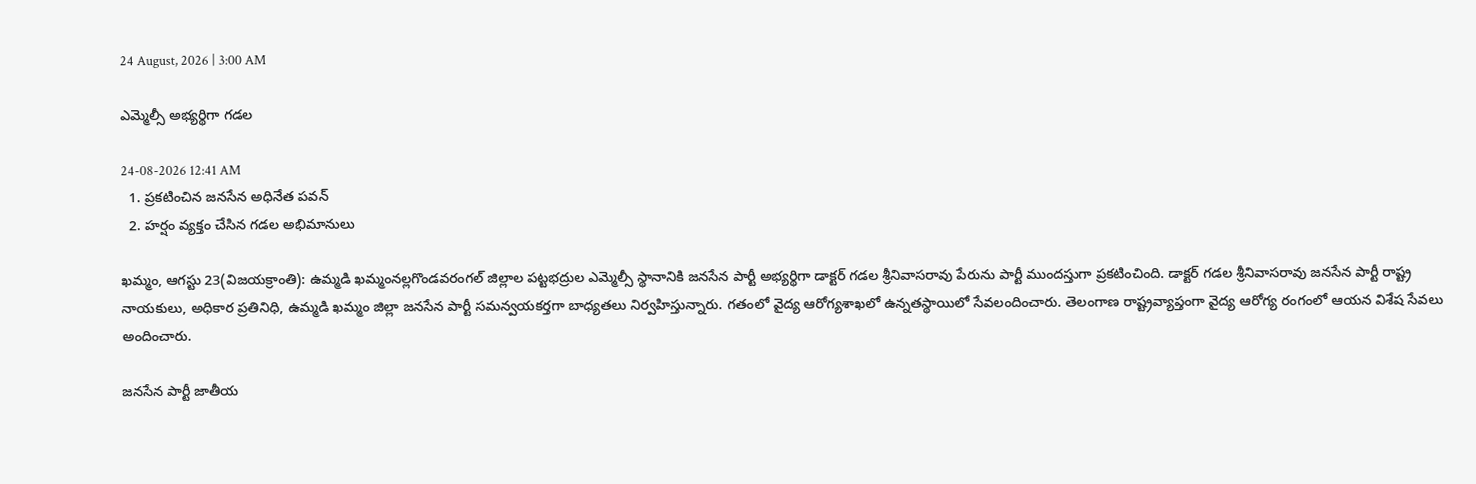24 August, 2026 | 3:00 AM

ఎమ్మెల్సీ అభ్యర్థిగా గడల

24-08-2026 12:41 AM
  1. ప్రకటించిన జనసేన అధినేత పవన్
  2. హర్షం వ్యక్తం చేసిన గడల అభిమానులు

ఖమ్మం, ఆగస్టు 23(విజయక్రాంతి): ఉమ్మడి ఖమ్మంనల్లగొండవరంగల్ జిల్లాల పట్టభద్రుల ఎమ్మెల్సీ స్థానానికి జనసేన పార్టీ అభ్యర్థిగా డాక్టర్ గడల శ్రీనివాసరావు పేరును పార్టీ ముందస్తుగా ప్రకటించింది. డాక్టర్ గడల శ్రీనివాసరావు జనసేన పార్టీ రాష్ట్ర నాయకులు, అధికార ప్రతినిధి, ఉమ్మడి ఖమ్మం జిల్లా జనసేన పార్టీ సమన్వయకర్తగా బాధ్యతలు నిర్వహిస్తున్నారు. గతంలో వైద్య ఆరోగ్యశాఖలో ఉన్నతస్థాయిలో సేవలందించారు. తెలంగాణ రాష్ట్రవ్యాప్తంగా వైద్య ఆరోగ్య రంగంలో ఆయన విశేష సేవలు అందించారు.

జనసేన పార్టీ జాతీయ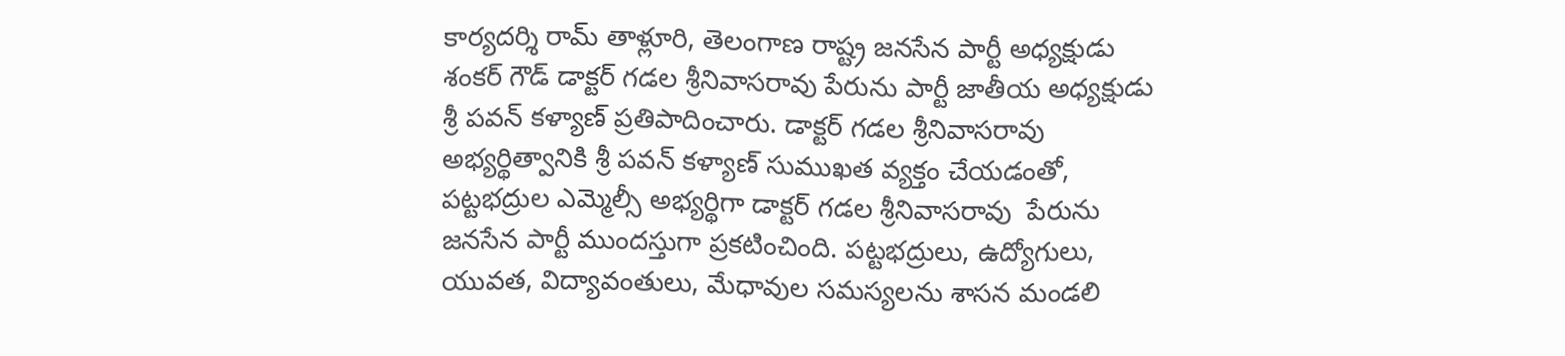కార్యదర్శి రామ్ తాళ్లూరి, తెలంగాణ రాష్ట్ర జనసేన పార్టీ అధ్యక్షుడు శంకర్ గౌడ్ డాక్టర్ గడల శ్రీనివాసరావు పేరును పార్టీ జాతీయ అధ్యక్షుడు శ్రీ పవన్ కళ్యాణ్ ప్రతిపాదించారు. డాక్టర్ గడల శ్రీనివాసరావు అభ్యర్థిత్వానికి శ్రీ పవన్ కళ్యాణ్ సుముఖత వ్యక్తం చేయడంతో,  పట్టభద్రుల ఎమ్మెల్సీ అభ్యర్థిగా డాక్టర్ గడల శ్రీనివాసరావు  పేరును జనసేన పార్టీ ముందస్తుగా ప్రకటించింది. పట్టభద్రులు, ఉద్యోగులు, యువత, విద్యావంతులు, మేధావుల సమస్యలను శాసన మండలి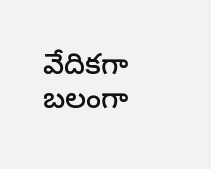వేదికగా బలంగా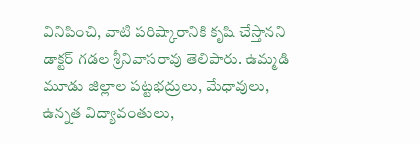వినిపించి, వాటి పరిష్కారానికి కృషి చేస్తానని డాక్టర్ గడల శ్రీనివాసరావు తెలిపారు. ఉమ్మడి మూడు జిల్లాల పట్టభద్రులు, మేధావులు, ఉన్నత విద్యావంతులు,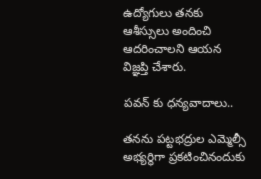ఉద్యోగులు తనకు ఆశీస్సులు అందించి ఆదరించాలని ఆయన విజ్ఞప్తి చేశారు.

పవన్ కు ధన్యవాదాలు..

తనను పట్టభద్రుల ఎమ్మెల్సీ అభ్యర్థిగా ప్రకటించినందుకు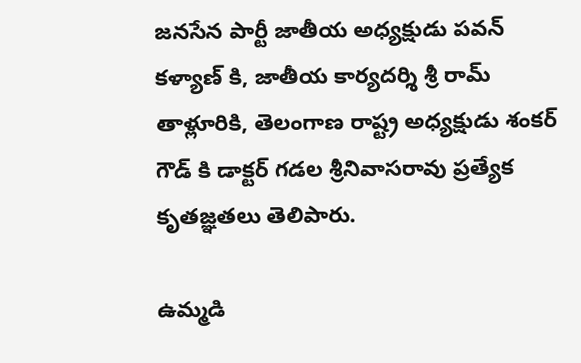జనసేన పార్టీ జాతీయ అధ్యక్షుడు పవన్ కళ్యాణ్ కి, జాతీయ కార్యదర్శి శ్రీ రామ్ తాళ్లూరికి, తెలంగాణ రాష్ట్ర అధ్యక్షుడు శంకర్ గౌడ్ కి డాక్టర్ గడల శ్రీనివాసరావు ప్రత్యేక కృతజ్ఞతలు తెలిపారు.

ఉమ్మడి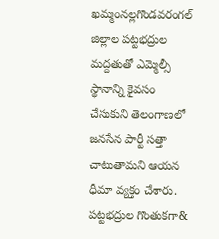ఖమ్మంనల్లగొండవరంగల్ జిల్లాల పట్టభద్రుల మద్దతుతో ఎమ్మెల్సీ స్థానాన్ని కైవసం చేసుకుని తెలంగాణలో జనసేన పార్టీ సత్తా చాటుతామని ఆయన ధీమా వ్యక్తం చేశారు. పట్టభద్రుల గొంతుకగా&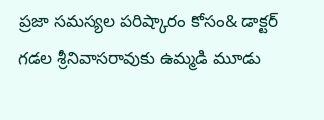ప్రజా సమస్యల పరిష్కారం కోసం& డాక్టర్ గడల శ్రీనివాసరావుకు ఉమ్మడి మూడు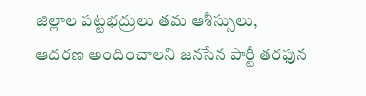జిల్లాల పట్టభద్రులు తమ ఆశీస్సులు, ఆదరణ అందించాలని జనసేన పార్టీ తరఫున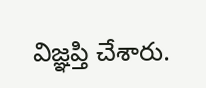విజ్ఞప్తి చేశారు.